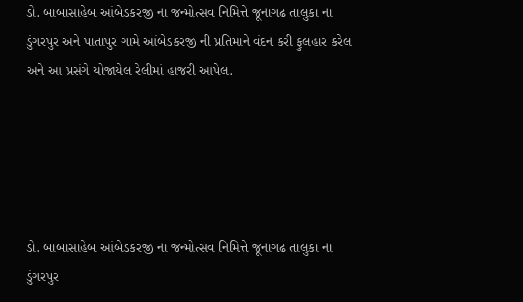ડો. બાબાસાહેબ આંબેડકરજી ના જન્મોત્સવ નિમિત્તે જૂનાગઢ તાલુકા ના ડુંગરપુર અને પાતાપુર ગામે આંબેડકરજી ની પ્રતિમાને વંદન કરી ફુલહાર કરેલ અને આ પ્રસંગે યોજાયેલ રેલીમાં હાજરી આપેલ.





ડો. બાબાસાહેબ આંબેડકરજી ના જન્મોત્સવ નિમિત્તે જૂનાગઢ તાલુકા ના ડુંગરપુર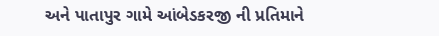અને પાતાપુર ગામે આંબેડકરજી ની પ્રતિમાને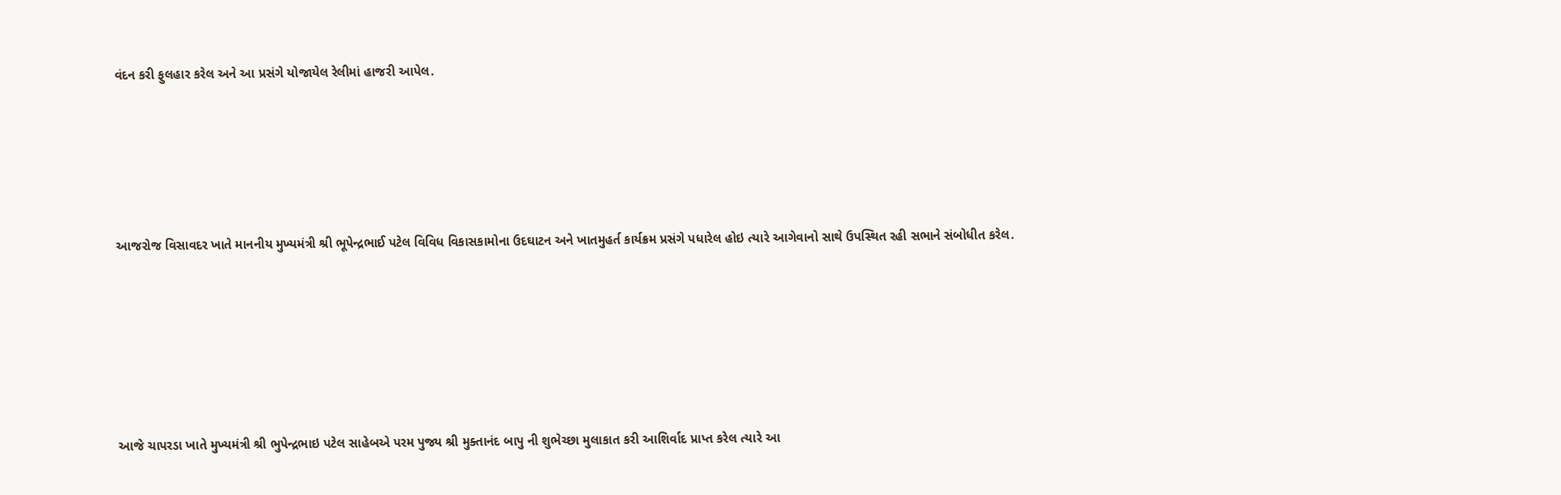વંદન કરી ફુલહાર કરેલ અને આ પ્રસંગે યોજાયેલ રેલીમાં હાજરી આપેલ.





આજરોજ વિસાવદર ખાતે માનનીય મુખ્યમંત્રી શ્રી ભૂપેન્દ્રભાઈ પટેલ વિવિધ વિકાસકામોના ઉદઘાટન અને ખાતમુહર્ત કાર્યક્રમ પ્રસંગે પધારેલ હોઇ ત્યારે આગેવાનો સાથે ઉપસ્થિત રહી સભાને સંબોધીત કરેલ.






આજે ચાપરડા ખાતે મુખ્યમંત્રી શ્રી ભુપેન્દ્રભાઇ પટેલ સાહેબએ પરમ પુજ્ય શ્રી મુક્તાનંદ બાપુ ની શુભેચ્છા મુલાકાત કરી આશિર્વાદ પ્રાપ્ત કરેલ ત્યારે આ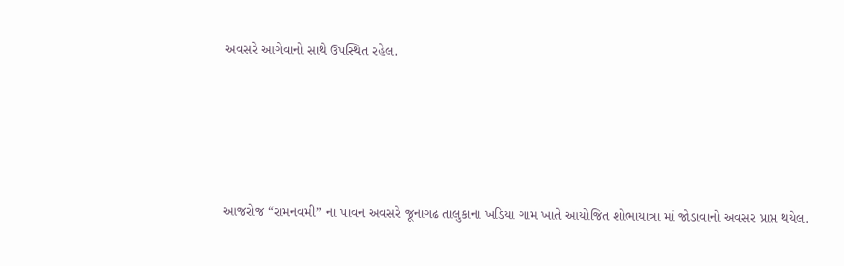અવસરે આગેવાનો સાથે ઉપસ્થિત રહેલ.





આજરોજ “રામનવમી” ના પાવન અવસરે જૂનાગઢ તાલુકાના ખડિયા ગામ ખાતે આયોજિત શોભાયાત્રા માં જોડાવાનો અવસર પ્રાપ્ત થયેલ.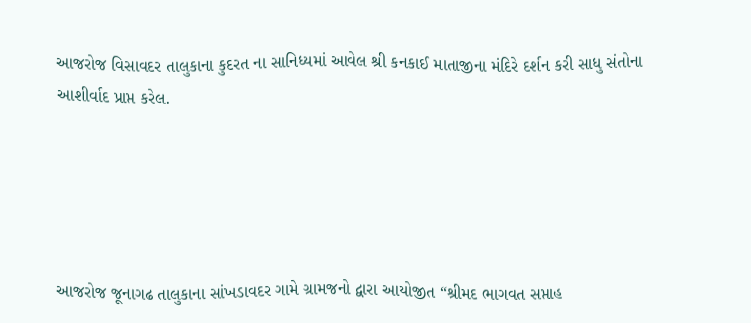આજરોજ વિસાવદર તાલુકાના કુદરત ના સાનિધ્યમાં આવેલ શ્રી કનકાઈ માતાજીના મંદિરે દર્શન કરી સાધુ સંતોના આશીર્વાદ પ્રાપ્ત કરેલ.





આજરોજ જૂનાગઢ તાલુકાના સાંખડાવદર ગામે ગ્રામજનો દ્વારા આયોજીત “શ્રીમદ ભાગવત સપ્તાહ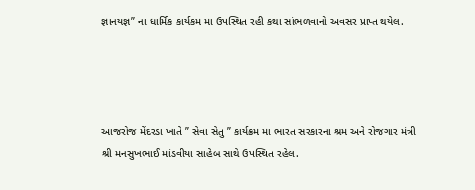જ્ઞાનયજ્ઞ” ના ધાર્મિક કાર્યકમ મા ઉપસ્થિત રહી કથા સાંભળવાનો અવસર પ્રાપ્ત થયેલ.




આજરોજ મેંદરડા ખાતે ” સેવા સેતુ ” કાર્યક્રમ મા ભારત સરકારના શ્રમ અને રોજગાર મંત્રી શ્રી મનસુખભાઈ માંડવીયા સાહેબ સાથે ઉપસ્થિત રહેલ.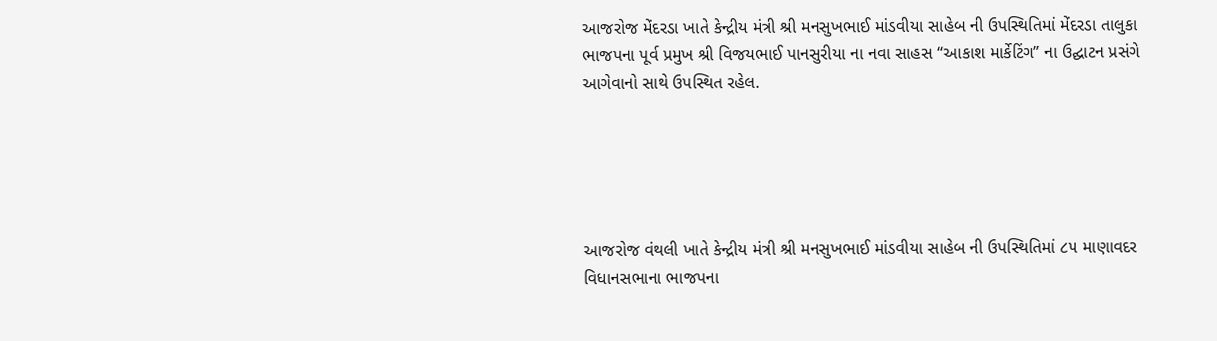આજરોજ મેંદરડા ખાતે કેન્દ્રીય મંત્રી શ્રી મનસુખભાઈ માંડવીયા સાહેબ ની ઉપસ્થિતિમાં મેંદરડા તાલુકા ભાજપના પૂર્વ પ્રમુખ શ્રી વિજયભાઈ પાનસુરીયા ના નવા સાહસ “આકાશ માર્કેટિંગ” ના ઉદ્ઘાટન પ્રસંગે આગેવાનો સાથે ઉપસ્થિત રહેલ.





આજરોજ વંથલી ખાતે કેન્દ્રીય મંત્રી શ્રી મનસુખભાઈ માંડવીયા સાહેબ ની ઉપસ્થિતિમાં ૮૫ માણાવદર વિધાનસભાના ભાજપના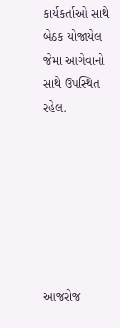કાર્યકર્તાઓ સાથે બેઠક યોજાયેલ જેમા આગેવાનો સાથે ઉપસ્થિત રહેલ.







આજરોજ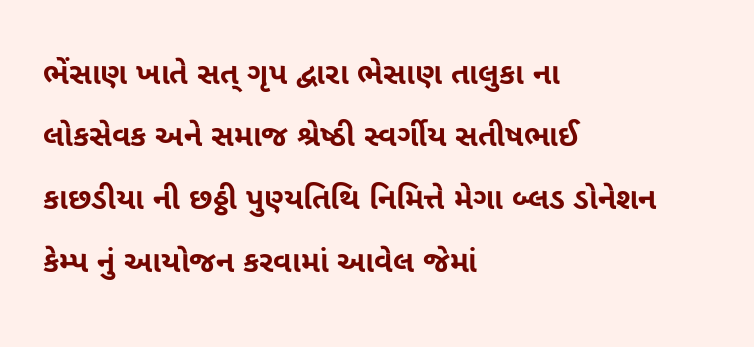ભેંસાણ ખાતે સત્ ગૃપ દ્વારા ભેસાણ તાલુકા ના લોકસેવક અને સમાજ શ્રેષ્ઠી સ્વર્ગીય સતીષભાઈ કાછડીયા ની છઠ્ઠી પુણ્યતિથિ નિમિત્તે મેગા બ્લડ ડોનેશન કેમ્પ નું આયોજન કરવામાં આવેલ જેમાં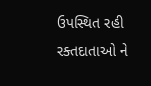ઉપસ્થિત રહી રક્તદાતાઓ ને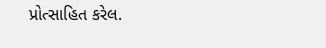પ્રોત્સાહિત કરેલ.